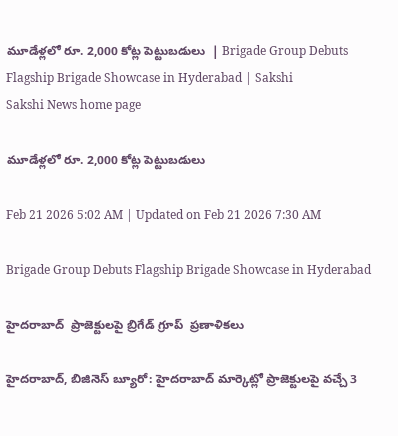మూడేళ్లలో రూ. 2,000 కోట్ల పెట్టుబడులు  | Brigade Group Debuts Flagship Brigade Showcase in Hyderabad | Sakshi
Sakshi News home page

మూడేళ్లలో రూ. 2,000 కోట్ల పెట్టుబడులు

Feb 21 2026 5:02 AM | Updated on Feb 21 2026 7:30 AM

Brigade Group Debuts Flagship Brigade Showcase in Hyderabad

హైదరాబాద్‌  ప్రాజెక్టులపై బ్రిగేడ్‌ గ్రూప్‌  ప్రణాళికలు

హైదరాబాద్, బిజినెస్‌ బ్యూరో: హైదరాబాద్‌ మార్కెట్లో ప్రాజెక్టులపై వచ్చే 3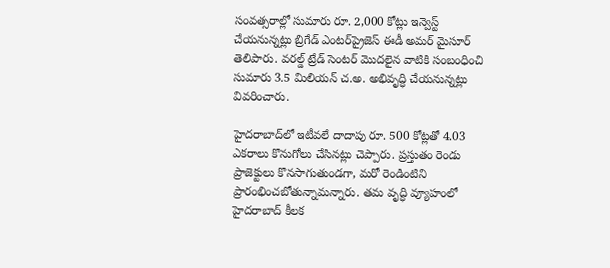సంవత్సరాల్లో సుమారు రూ. 2,000 కోట్లు ఇన్వెస్ట్‌ చేయనున్నట్లు బ్రిగేడ్‌ ఎంటర్‌ప్రైజెస్‌ ఈడీ అమర్‌ మైసూర్‌ తెలిపారు. వరల్డ్‌ ట్రేడ్‌ సెంటర్‌ మొదలైన వాటికి సంబంధించి సుమారు 3.5 మిలియన్‌ చ.అ. అభివృద్ధి చేయనున్నట్లు వివరించారు.

హైదరాబాద్‌లో ఇటీవలే దాదాపు రూ. 500 కోట్లతో 4.03 ఎకరాలు కొనుగోలు చేసినట్లు చెప్పారు. ప్రస్తుతం రెండు ప్రాజెక్టులు కొనసాగుతుండగా, మరో రెండింటిని ప్రారంభించబోతున్నామన్నారు. తమ వృద్ధి వ్యూహంలో హైదరాబాద్‌ కీలక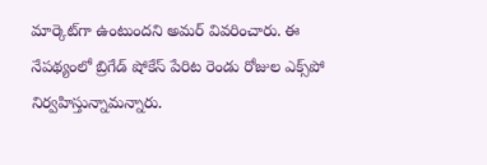మార్కెట్‌గా ఉంటుందని అమర్‌ వివరించారు. ఈ నేపథ్యంలో బ్రిగేడ్‌ షోకేస్‌ పేరిట రెండు రోజుల ఎక్స్‌పో నిర్వహిస్తున్నామన్నారు.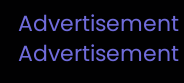Advertisement
Advertisement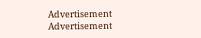Advertisement
Advertisement